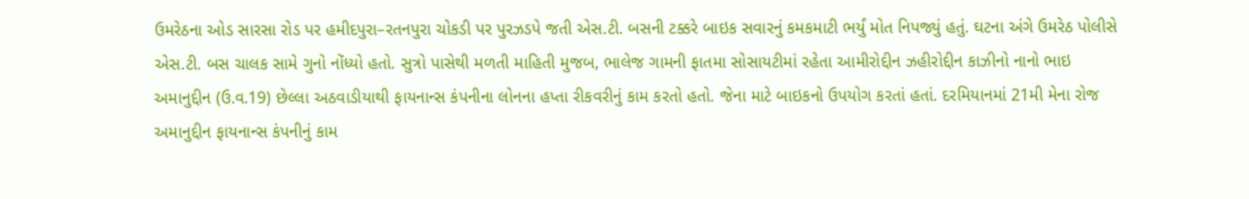ઉમરેઠના ઓડ સારસા રોડ પર હમીદપુરા–રતનપુરા ચોકડી પર પુરઝડપે જતી એસ.ટી. બસની ટક્કરે બાઇક સવારનું કમકમાટી ભર્યું મોત નિપજ્યું હતું. ઘટના અંગે ઉમરેઠ પોલીસે એસ.ટી. બસ ચાલક સામે ગુનો નોંધ્યો હતો. સુત્રો પાસેથી મળતી માહિતી મુજબ, ભાલેજ ગામની ફાતમા સોસાયટીમાં રહેતા આમીરોદ્દીન ઝહીરોદ્દીન કાઝીનો નાનો ભાઇ અમાનુદ્દીન (ઉ.વ.19) છેલ્લા અઠવાડીયાથી ફાયનાન્સ કંપનીના લોનના હપ્તા રીકવરીનું કામ કરતો હતો. જેના માટે બાઇકનો ઉપયોગ કરતાં હતાં. દરમિયાનમાં 21મી મેના રોજ અમાનુદ્દીન ફાયનાન્સ કંપનીનું કામ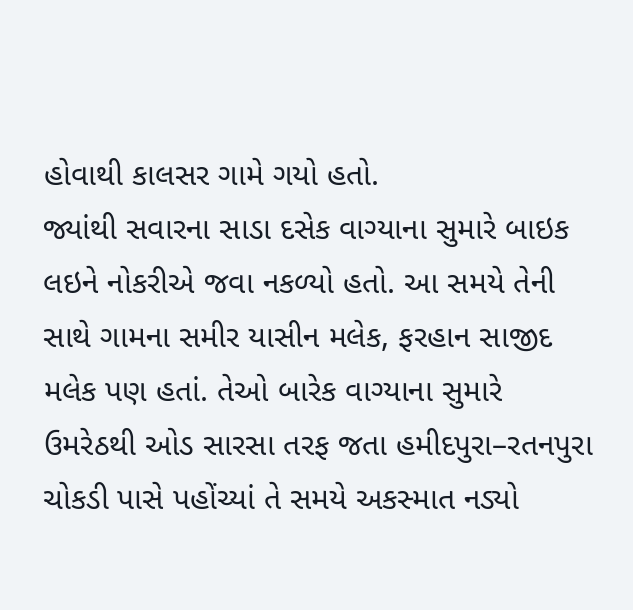હોવાથી કાલસર ગામે ગયો હતો.
જ્યાંથી સવારના સાડા દસેક વાગ્યાના સુમારે બાઇક લઇને નોકરીએ જવા નકળ્યો હતો. આ સમયે તેની સાથે ગામના સમીર યાસીન મલેક, ફરહાન સાજીદ મલેક પણ હતાં. તેઓ બારેક વાગ્યાના સુમારે ઉમરેઠથી ઓડ સારસા તરફ જતા હમીદપુરા–રતનપુરા ચોકડી પાસે પહોંચ્યાં તે સમયે અકસ્માત નડ્યો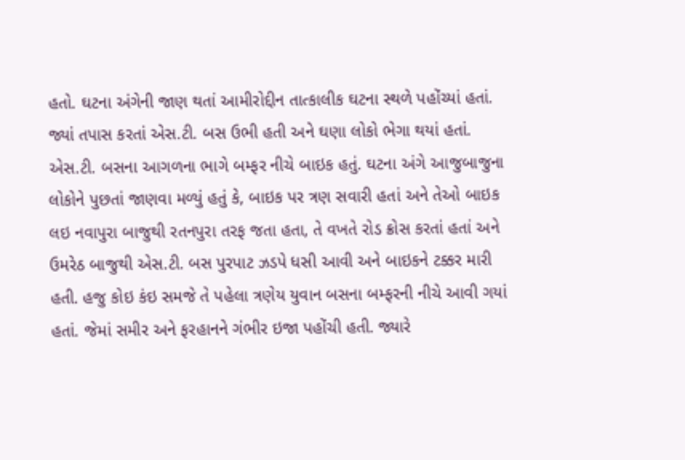હતો. ઘટના અંગેની જાણ થતાં આમીરોદ્દીન તાત્કાલીક ઘટના સ્થળે પહોંચ્યાં હતાં. જ્યાં તપાસ કરતાં એસ.ટી. બસ ઉભી હતી અને ઘણા લોકો ભેગા થયાં હતાં.
એસ.ટી. બસના આગળના ભાગે બમ્ફર નીચે બાઇક હતું. ઘટના અંગે આજુબાજુના લોકોને પુછતાં જાણવા મળ્યું હતું કે, બાઇક પર ત્રણ સવારી હતાં અને તેઓ બાઇક લઇ નવાપુરા બાજુથી રતનપુરા તરફ જતા હતા, તે વખતે રોડ ક્રોસ કરતાં હતાં અને ઉમરેઠ બાજુથી એસ.ટી. બસ પુરપાટ ઝડપે ધસી આવી અને બાઇકને ટક્કર મારી હતી. હજુ કોઇ કંઇ સમજે તે પહેલા ત્રણેય યુવાન બસના બમ્ફરની નીચે આવી ગયાં હતાં. જેમાં સમીર અને ફરહાનને ગંભીર ઇજા પહોંચી હતી. જ્યારે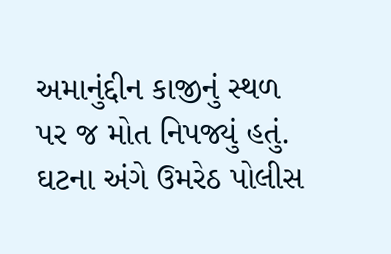અમાનુંદ્દીન કાજીનું સ્થળ પર જ મોત નિપજ્યું હતું. ઘટના અંગે ઉમરેઠ પોલીસ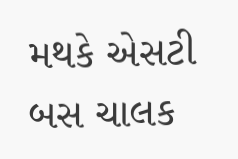મથકે એસટી બસ ચાલક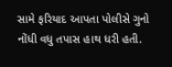સામે ફરિયાદ આપતા પોલીસે ગુનો નોંધી વધુ તપાસ હાથ ધરી હતી.